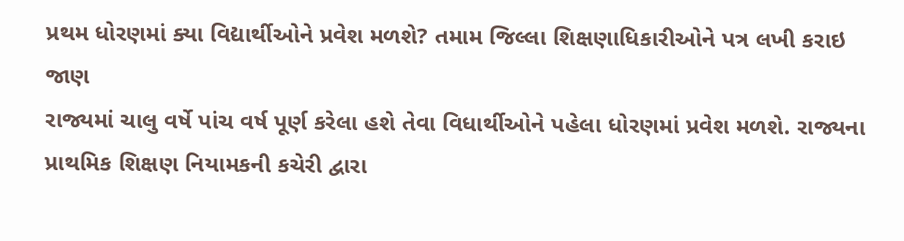પ્રથમ ધોરણમાં ક્યા વિદ્યાર્થીઓને પ્રવેશ મળશે? તમામ જિલ્લા શિક્ષણાધિકારીઓને પત્ર લખી કરાઇ જાણ
રાજ્યમાં ચાલુ વર્ષે પાંચ વર્ષ પૂર્ણ કરેલા હશે તેવા વિધાર્થીઓને પહેલા ધોરણમાં પ્રવેશ મળશે. રાજ્યના પ્રાથમિક શિક્ષણ નિયામકની કચેરી દ્વારા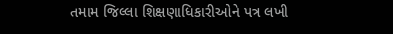તમામ જિલ્લા શિક્ષણાધિકારીઓને પત્ર લખી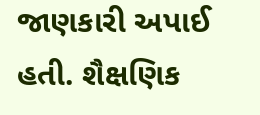જાણકારી અપાઈ હતી. શૈક્ષણિક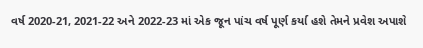વર્ષ 2020-21, 2021-22 અને 2022-23 માં એક જૂન પાંચ વર્ષ પૂર્ણ કર્યા હશે તેમને પ્રવેશ અપાશે